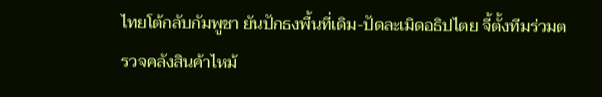ไทยโต้กลับกัมพูชา ยันปักธงพื้นที่เดิม-ปัดละเมิดอธิปไตย จี้ตั้งทีมร่วมตรวจคลังสินค้าไหม้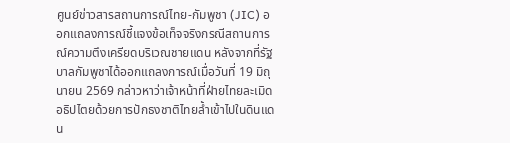ศูนย์ข่าวสารสถานการณ์ไทย-กัมพูชา (JIC) ออกแถลงการณ์ชี้แจงข้อเท็จจริงกรณีสถานการณ์ความตึงเครียดบริเวณชายแดน หลังจากที่รัฐบาลกัมพูชาได้ออกแถลงการณ์เมื่อวันที่ 19 มิถุนายน 2569 กล่าวหาว่าเจ้าหน้าที่ฝ่ายไทยละเมิดอธิปไตยด้วยการปักธงชาติไทยล้ำเข้าไปในดินแดน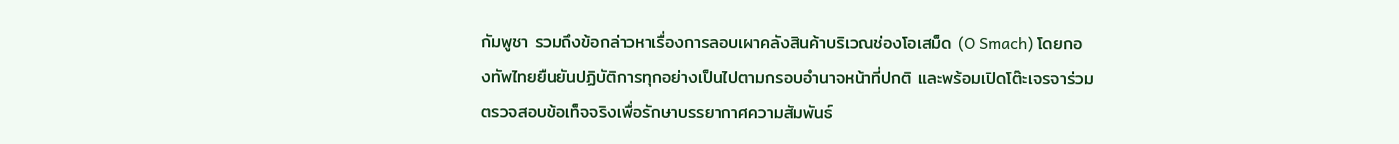กัมพูชา รวมถึงข้อกล่าวหาเรื่องการลอบเผาคลังสินค้าบริเวณช่องโอเสม็ด (O Smach) โดยกองทัพไทยยืนยันปฏิบัติการทุกอย่างเป็นไปตามกรอบอำนาจหน้าที่ปกติ และพร้อมเปิดโต๊ะเจรจาร่วมตรวจสอบข้อเท็จจริงเพื่อรักษาบรรยากาศความสัมพันธ์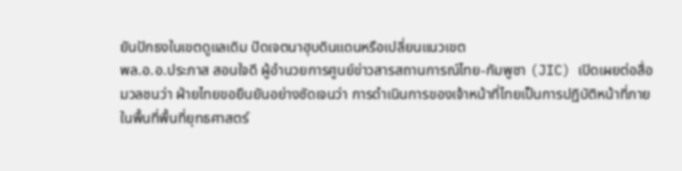ยันปักธงในเขตดูแลเดิม ปัดเจตนาฮุบดินแดนหรือเปลี่ยนแนวเขต
พล.อ.อ.ประภาส สอนใจดี ผู้อำนวยการศูนย์ข่าวสารสถานการณ์ไทย-กัมพูชา (JIC) เปิดเผยต่อสื่อมวลชนว่า ฝ่ายไทยขอยืนยันอย่างชัดเจนว่า การดำเนินการของเจ้าหน้าที่ไทยเป็นการปฏิบัติหน้าที่ภายในพื้นที่พื้นที่ยุทธศาสตร์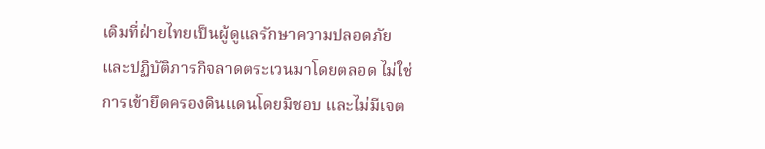เดิมที่ฝ่ายไทยเป็นผู้ดูแลรักษาความปลอดภัย และปฏิบัติภารกิจลาดตระเวนมาโดยตลอด ไม่ใช่การเข้ายึดครองดินแดนโดยมิชอบ และไม่มีเจต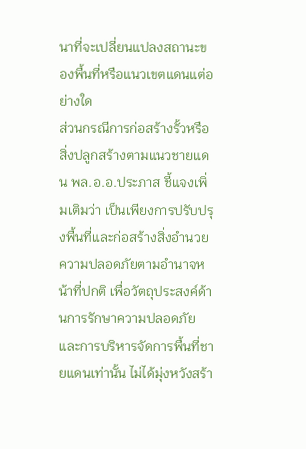นาที่จะเปลี่ยนแปลงสถานะของพื้นที่หรือแนวเขตแดนแต่อย่างใด
ส่วนกรณีการก่อสร้างรั้วหรือสิ่งปลูกสร้างตามแนวชายแดน พล.อ.อ.ประภาส ชี้แจงเพิ่มเติมว่า เป็นเพียงการปรับปรุงพื้นที่และก่อสร้างสิ่งอำนวยความปลอดภัยตามอำนาจหน้าที่ปกติ เพื่อวัตถุประสงค์ด้านการรักษาความปลอดภัยและการบริหารจัดการพื้นที่ชายแดนเท่านั้น ไม่ได้มุ่งหวังสร้า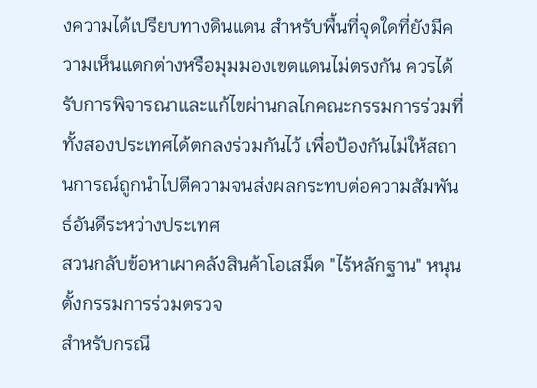งความได้เปรียบทางดินแดน สำหรับพื้นที่จุดใดที่ยังมีความเห็นแตกต่างหรือมุมมองเขตแดนไม่ตรงกัน ควรได้รับการพิจารณาและแก้ไขผ่านกลไกคณะกรรมการร่วมที่ทั้งสองประเทศได้ตกลงร่วมกันไว้ เพื่อป้องกันไม่ให้สถานการณ์ถูกนำไปตีความจนส่งผลกระทบต่อความสัมพันธ์อันดีระหว่างประเทศ
สวนกลับข้อหาเผาคลังสินค้าโอเสม็ด "ไร้หลักฐาน" หนุนตั้งกรรมการร่วมตรวจ
สำหรับกรณี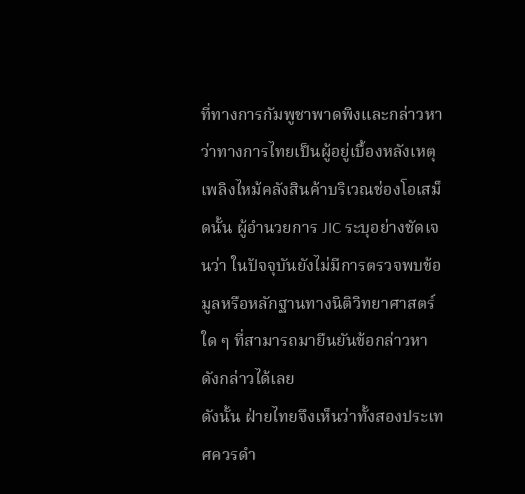ที่ทางการกัมพูชาพาดพิงและกล่าวหาว่าทางการไทยเป็นผู้อยู่เบื้องหลังเหตุเพลิงไหม้คลังสินค้าบริเวณช่องโอเสม็ดนั้น ผู้อำนวยการ JIC ระบุอย่างชัดเจนว่า ในปัจจุบันยังไม่มีการตรวจพบข้อมูลหรือหลักฐานทางนิติวิทยาศาสตร์ใด ๆ ที่สามารถมายืนยันข้อกล่าวหาดังกล่าวได้เลย
ดังนั้น ฝ่ายไทยจึงเห็นว่าทั้งสองประเทศควรดำ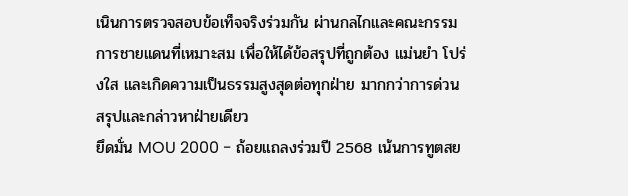เนินการตรวจสอบข้อเท็จจริงร่วมกัน ผ่านกลไกและคณะกรรมการชายแดนที่เหมาะสม เพื่อให้ได้ข้อสรุปที่ถูกต้อง แม่นยำ โปร่งใส และเกิดความเป็นธรรมสูงสุดต่อทุกฝ่าย มากกว่าการด่วนสรุปและกล่าวหาฝ่ายเดียว
ยึดมั่น MOU 2000 - ถ้อยแถลงร่วมปี 2568 เน้นการทูตสย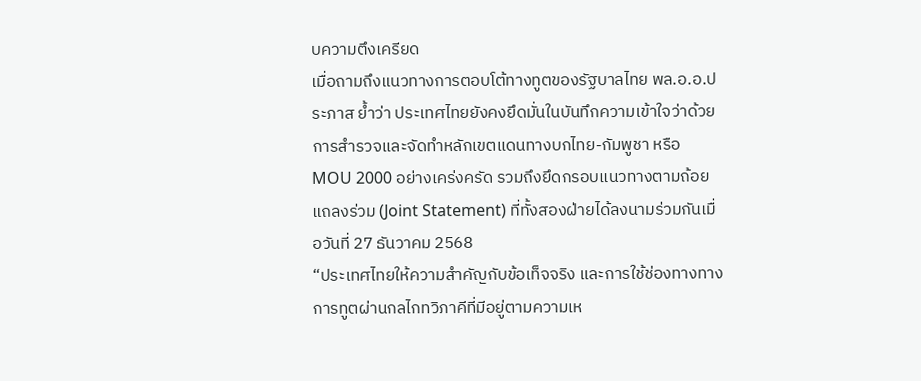บความตึงเครียด
เมื่อถามถึงแนวทางการตอบโต้ทางทูตของรัฐบาลไทย พล.อ.อ.ประภาส ย้ำว่า ประเทศไทยยังคงยึดมั่นในบันทึกความเข้าใจว่าด้วยการสำรวจและจัดทำหลักเขตแดนทางบกไทย-กัมพูชา หรือ MOU 2000 อย่างเคร่งครัด รวมถึงยึดกรอบแนวทางตามถ้อยแถลงร่วม (Joint Statement) ที่ทั้งสองฝ่ายได้ลงนามร่วมกันเมื่อวันที่ 27 ธันวาคม 2568
“ประเทศไทยให้ความสำคัญกับข้อเท็จจริง และการใช้ช่องทางทางการทูตผ่านกลไกทวิภาคีที่มีอยู่ตามความเห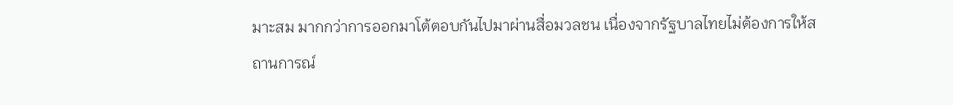มาะสม มากกว่าการออกมาโต้ตอบกันไปมาผ่านสื่อมวลชน เนื่องจากรัฐบาลไทยไม่ต้องการให้สถานการณ์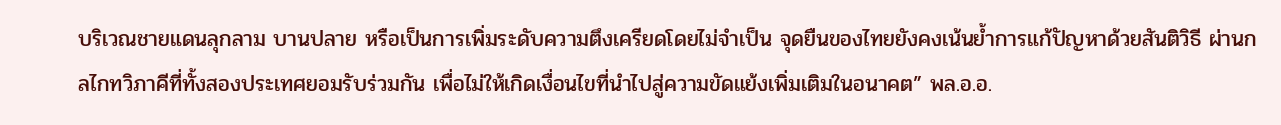บริเวณชายแดนลุกลาม บานปลาย หรือเป็นการเพิ่มระดับความตึงเครียดโดยไม่จำเป็น จุดยืนของไทยยังคงเน้นย้ำการแก้ปัญหาด้วยสันติวิธี ผ่านกลไกทวิภาคีที่ทั้งสองประเทศยอมรับร่วมกัน เพื่อไม่ให้เกิดเงื่อนไขที่นำไปสู่ความขัดแย้งเพิ่มเติมในอนาคต” พล.อ.อ.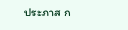ประภาส ก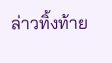ล่าวทิ้งท้าย